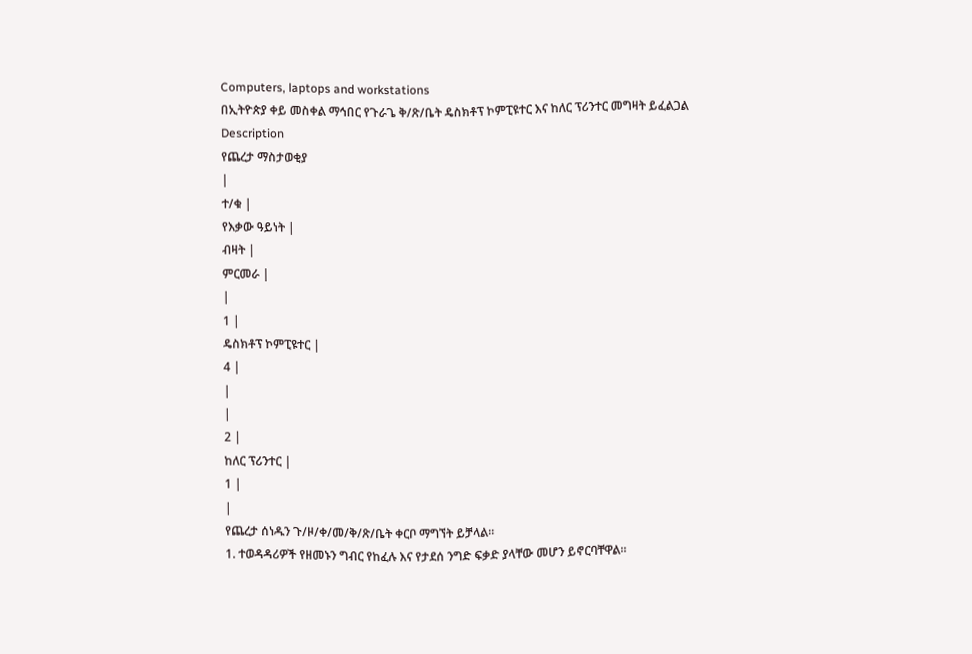Computers, laptops and workstations
በኢትዮጵያ ቀይ መስቀል ማኅበር የጉራጌ ቅ/ጽ/ቤት ዴስክቶፕ ኮምፒዩተር እና ከለር ፕሪንተር መግዛት ይፈልጋል
Description
የጨረታ ማስታወቂያ
|
ተ/ቁ |
የእቃው ዓይነት |
ብዛት |
ምርመራ |
|
1 |
ዴስክቶፕ ኮምፒዩተር |
4 |
|
|
2 |
ከለር ፕሪንተር |
1 |
|
የጨረታ ሰነዱን ጉ/ዞ/ቀ/መ/ቅ/ጽ/ቤት ቀርቦ ማግኘት ይቻላል።
1. ተወዳዳሪዎች የዘመኑን ግብር የከፈሉ እና የታደሰ ንግድ ፍቃድ ያላቸው መሆን ይኖርባቸዋል።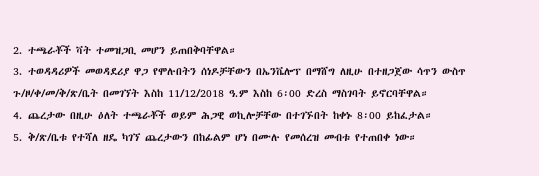2. ተጫራቾች ቫት ተመዝጋቢ መሆን ይጠበቅባቸዋል።
3. ተወዳዳሪዎች መወዳደሪያ ዋጋ የሞሉበትን ሰነዶቻቸውን በኤንቬሎፕ በማሸግ ለዚሁ በተዘጋጀው ሳጥን ውስጥ ጉ/ዞ/ቀ/መ/ቅ/ጽ/ቤት በመገኘት እስከ 11/12/2018 ዓ.ም እስከ 6፡00 ድረስ ማስገባት ይኖርባቸዋል።
4. ጨረታው በዚሁ ዕለት ተጫራቾች ወይም ሕጋዊ ወኪሎቻቸው በተገኙበት ከቀኑ 8፡00 ይከፈታል።
5. ቅ/ጽ/ቤቱ የተሻለ ዘዴ ካገኘ ጨረታውን በከፊልም ሆነ በሙሉ የመሰረዝ መብቱ የተጠበቀ ነው።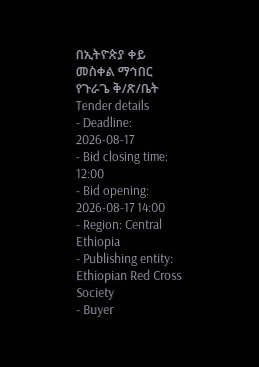በኢትዮጵያ ቀይ መስቀል ማኅበር የጉራጌ ቅ/ጽ/ቤት
Tender details
- Deadline: 2026-08-17
- Bid closing time: 12:00
- Bid opening: 2026-08-17 14:00
- Region: Central Ethiopia
- Publishing entity: Ethiopian Red Cross Society
- Buyer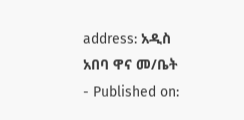address: አዲስ አበባ ዋና መ/ቤት
- Published on: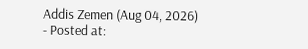Addis Zemen (Aug 04, 2026)
- Posted at: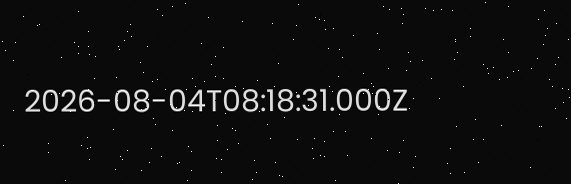2026-08-04T08:18:31.000Z